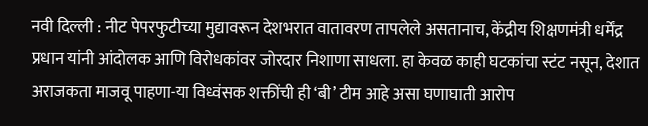नवी दिल्ली : नीट पेपरफुटीच्या मुद्यावरून देशभरात वातावरण तापलेले असतानाच, केंद्रीय शिक्षणमंत्री धर्मेंद्र प्रधान यांनी आंदोलक आणि विरोधकांवर जोरदार निशाणा साधला. हा केवळ काही घटकांचा स्टंट नसून, देशात अराजकता माजवू पाहणा-या विध्वंसक शक्तींची ही ‘बी’ टीम आहे असा घणाघाती आरोप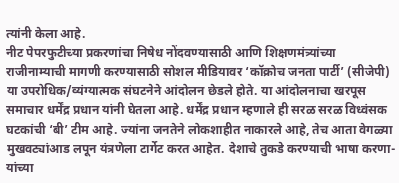त्यांनी केला आहे.
नीट पेपरफुटीच्या प्रकरणांचा निषेध नोंदवण्यासाठी आणि शिक्षणमंत्र्यांच्या राजीनाम्याची मागणी करण्यासाठी सोशल मीडियावर ‘कॉक्रोच जनता पार्टी’ (सीजेपी) या उपरोधिक/व्यंग्यात्मक संघटनेने आंदोलन छेडले होते. या आंदोलनाचा खरपूस समाचार धर्मेंद्र प्रधान यांनी घेतला आहे. धर्मेंद्र प्रधान म्हणाले ही सरळ सरळ विध्वंसक घटकांची ‘बी’ टीम आहे. ज्यांना जनतेने लोकशाहीत नाकारले आहे, तेच आता वेगळ्या मुखवट्यांआड लपून यंत्रणेला टार्गेट करत आहेत. देशाचे तुकडे करण्याची भाषा करणा-यांच्या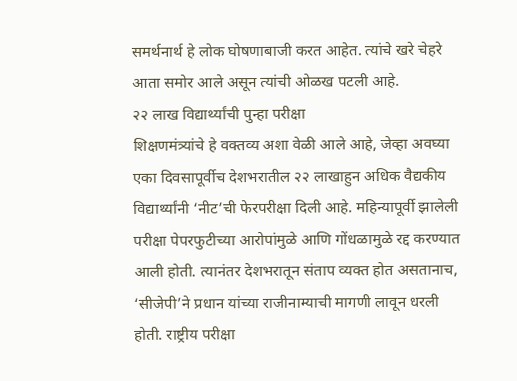समर्थनार्थ हे लोक घोषणाबाजी करत आहेत. त्यांचे खरे चेहरे आता समोर आले असून त्यांची ओळख पटली आहे.
२२ लाख विद्यार्थ्यांची पुन्हा परीक्षा
शिक्षणमंत्र्यांचे हे वक्तव्य अशा वेळी आले आहे, जेव्हा अवघ्या एका दिवसापूर्वीच देशभरातील २२ लाखाहुन अधिक वैद्यकीय विद्यार्थ्यांनी ‘नीट’ची फेरपरीक्षा दिली आहे. महिन्यापूर्वी झालेली परीक्षा पेपरफुटीच्या आरोपांमुळे आणि गोंधळामुळे रद्द करण्यात आली होती. त्यानंतर देशभरातून संताप व्यक्त होत असतानाच, ‘सीजेपी’ने प्रधान यांच्या राजीनाम्याची मागणी लावून धरली होती. राष्ट्रीय परीक्षा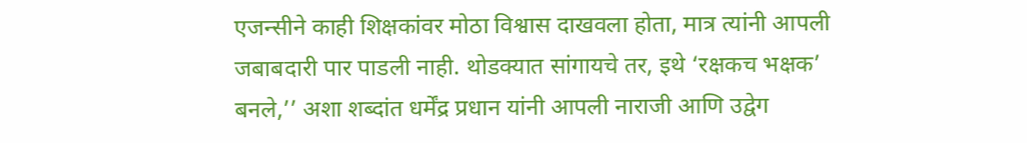एजन्सीने काही शिक्षकांवर मोठा विश्वास दाखवला होता, मात्र त्यांनी आपली जबाबदारी पार पाडली नाही. थोडक्यात सांगायचे तर, इथे ‘रक्षकच भक्षक’ बनले,’’ अशा शब्दांत धर्मेंद्र प्रधान यांनी आपली नाराजी आणि उद्वेग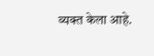व्यक्त केला आहे.